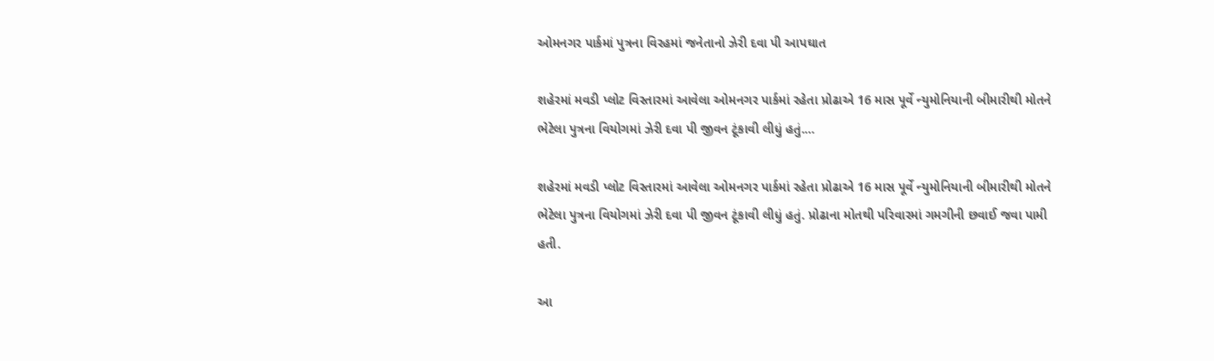ઓમનગર પાર્કમાં પુત્રના વિરહમાં જનેતાનો ઝેરી દવા પી આપઘાત

શહેરમાં મવડી પ્લોટ વિસ્તારમાં આવેલા ઓમનગર પાર્કમાં રહેતા પ્રોઢાએ 16 માસ પૂર્વે ન્યુમોનિયાની બીમારીથી મોતને ભેટેલા પુત્રના વિયોગમાં ઝેરી દવા પી જીવન ટૂંકાવી લીધું હતું.…

શહેરમાં મવડી પ્લોટ વિસ્તારમાં આવેલા ઓમનગર પાર્કમાં રહેતા પ્રોઢાએ 16 માસ પૂર્વે ન્યુમોનિયાની બીમારીથી મોતને ભેટેલા પુત્રના વિયોગમાં ઝેરી દવા પી જીવન ટૂંકાવી લીધું હતું. પ્રોઢાના મોતથી પરિવારમાં ગમગીની છવાઈ જવા પામી હતી.

આ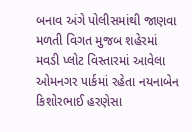બનાવ અંગે પોલીસમાંથી જાણવા મળતી વિગત મુજબ શહેરમાં મવડી પ્લોટ વિસ્તારમાં આવેલા ઓમનગર પાર્કમાં રહેતા નયનાબેન કિશોરભાઈ હરણેસા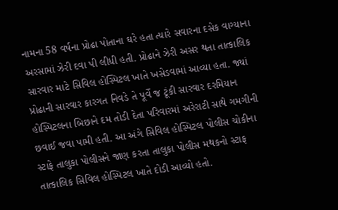નામના 58 વર્ષના પ્રોઢા પોતાના ઘરે હતા ત્યારે સવારના દસેક વાગ્યાના અરસામાં ઝેરી દવા પી લીધી હતી. પ્રોઢાને ઝેરી અસર થતા તાત્કાલિક સારવાર માટે સિવિલ હોસ્પિટલ ખાતે ખસેડવામાં આવ્યા હતા. જ્યાં પ્રોઢાની સારવાર કારગત નિવડે તે પૂર્વે જ ટૂંકી સારવાર દરમિયાન હોસ્પિટલના બિછાને દમ તોડી દેતા પરિવારમાં અરેરાટી સાથે ગમગીની છવાઈ જવા પામી હતી. આ અંગે સિવિલ હોસ્પિટલ પોલીસ ચોકીના સ્ટાફે તાલુકા પોલીસને જાણ કરતા તાલુકા પોલીસ મથકનો સ્ટાફ તાત્કાલિક સિવિલ હોસ્પિટલ ખાતે દોડી આવ્યો હતો.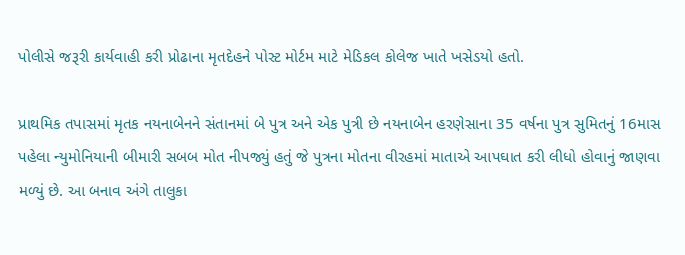પોલીસે જરૂરી કાર્યવાહી કરી પ્રોઢાના મૃતદેહને પોસ્ટ મોર્ટમ માટે મેડિકલ કોલેજ ખાતે ખસેડયો હતો.

પ્રાથમિક તપાસમાં મૃતક નયનાબેનને સંતાનમાં બે પુત્ર અને એક પુત્રી છે નયનાબેન હરણેસાના 35 વર્ષના પુત્ર સુમિતનું 16માસ પહેલા ન્યુમોનિયાની બીમારી સબબ મોત નીપજ્યું હતું જે પુત્રના મોતના વીરહમાં માતાએ આપઘાત કરી લીધો હોવાનું જાણવા મળ્યું છે. આ બનાવ અંગે તાલુકા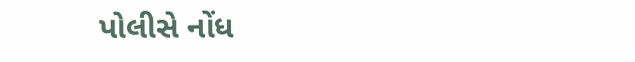પોલીસે નોંધ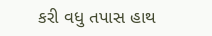કરી વધુ તપાસ હાથ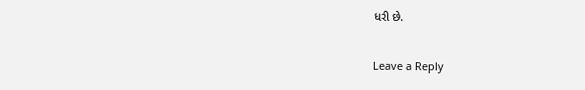ધરી છે.

Leave a Reply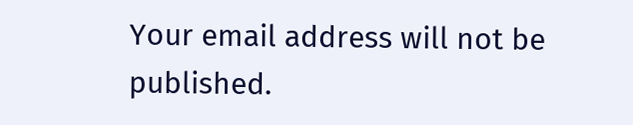Your email address will not be published.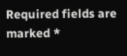Required fields are marked *